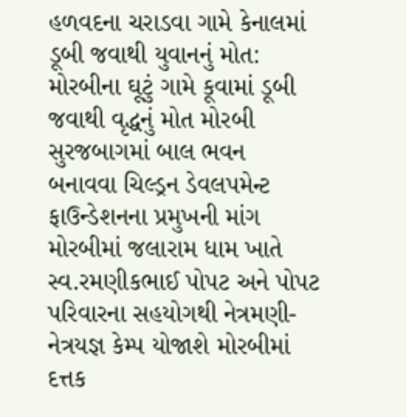હળવદના ચરાડવા ગામે કેનાલમાં ડૂબી જવાથી યુવાનનું મોત: મોરબીના ઘૂટું ગામે કૂવામાં ડૂબી જવાથી વૃદ્ધનું મોત મોરબી સુરજબાગમાં બાલ ભવન બનાવવા ચિલ્ડ્રન ડેવલપમેન્ટ ફાઉન્ડેશનના પ્રમુખની માંગ મોરબીમાં જલારામ ધામ ખાતે સ્વ.રમણીકભાઈ પોપટ અને પોપટ પરિવારના સહયોગથી નેત્રમણી-નેત્રયજ્ઞ કેમ્પ યોજાશે મોરબીમાં દત્તક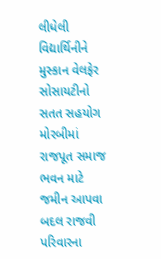લીધેલી વિદ્યાર્થિનીને મુસ્કાન વેલફેર સોસાયટીનો સતત સહયોગ મોરબીમાં રાજપૂત સમાજ ભવન માટે જમીન આપવા બદલ રાજવી પરિવારના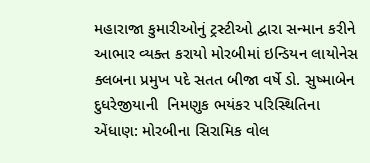મહારાજા કુમારીઓનું ટ્રસ્ટીઓ દ્વારા સન્માન કરીને આભાર વ્યક્ત કરાયો મોરબીમાં ઇન્ડિયન લાયોનેસ ક્લબના પ્રમુખ પદે સતત બીજા વર્ષે ડો. સુષ્માબેન દુધરેજીયાની  નિમણુક ભયંકર પરિસ્થિતિના એંધાણ: મોરબીના સિરામિક વોલ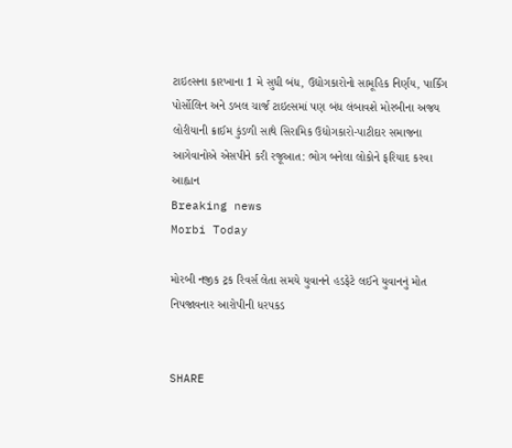ટાઇલ્સના કારખાના 1 મે સુધી બંધ, ઉદ્યોગકારોનો સામૂહિક નિર્ણય, પાર્કિંગ પોર્સોલિન અને ડબલ ચાર્જ ટાઇલ્સમાં પણ બંધ લંબાવશે મોરબીના અજય લોરીયાની ક્રાઈમ કુંડળી સાથે સિરામિક ઉદ્યોગકારો-પાટીદાર સમાજના આગેવાનોએ એસપીને કરી રજૂઆત: ભોગ બનેલા લોકોને ફરિયાદ કરવા આહ્વાન
Breaking news
Morbi Today

મોરબી નજીક ટ્રક રિવર્સ લેતા સમયે યુવાનને હડફેટે લઈને યુવાનનું મોત નિપજાવનાર આરોપીની ધરપકડ


SHARE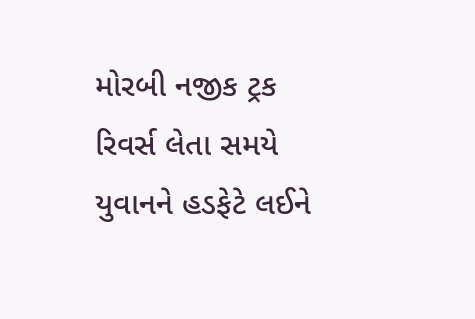મોરબી નજીક ટ્રક રિવર્સ લેતા સમયે યુવાનને હડફેટે લઈને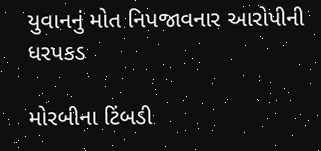યુવાનનું મોત નિપજાવનાર આરોપીની ધરપકડ

મોરબીના ટિંબડી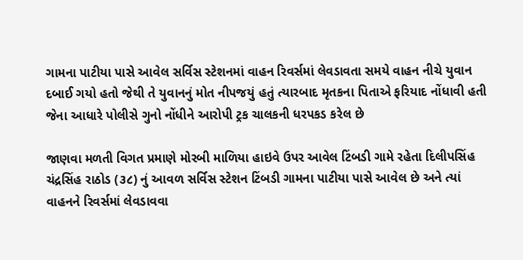ગામના પાટીયા પાસે આવેલ સર્વિસ સ્ટેશનમાં વાહન રિવર્સમાં લેવડાવતા સમયે વાહન નીચે યુવાન દબાઈ ગયો હતો જેથી તે યુવાનનું મોત નીપજયું હતું ત્યારબાદ મૃતકના પિતાએ ફરિયાદ નોંધાવી હતી જેના આધારે પોલીસે ગુનો નોંધીને આરોપી ટ્રક ચાલકની ધરપકડ કરેલ છે

જાણવા મળતી વિગત પ્રમાણે મોરબી માળિયા હાઇવે ઉપર આવેલ ટિંબડી ગામે રહેતા દિલીપસિંહ ચંદ્રસિંહ રાઠોડ (૩૮) નું આવળ સર્વિસ સ્ટેશન ટિંબડી ગામના પાટીયા પાસે આવેલ છે અને ત્યાં વાહનને રિવર્સમાં લેવડાવવા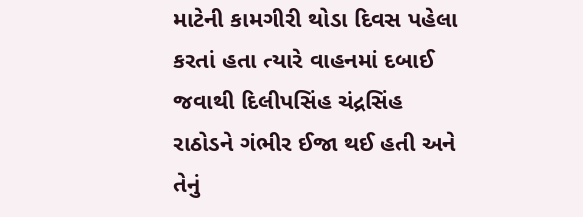માટેની કામગીરી થોડા દિવસ પહેલા કરતાં હતા ત્યારે વાહનમાં દબાઈ જવાથી દિલીપસિંહ ચંદ્રસિંહ રાઠોડને ગંભીર ઈજા થઈ હતી અને તેનું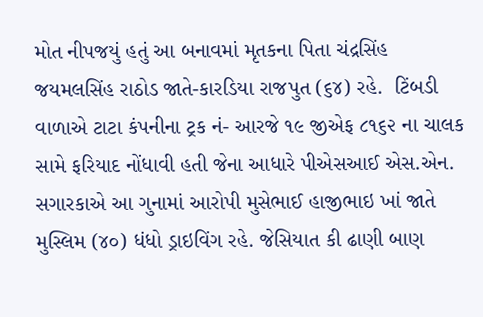મોત નીપજયું હતું આ બનાવમાં મૃતકના પિતા ચંદ્રસિંહ જયમલસિંહ રાઠોડ જાતે-કારડિયા રાજપુત (૬૪) રહે.  ટિંબડી વાળાએ ટાટા કંપનીના ટ્રક નં- આરજે ૧૯ જીએફ ૮૧૬૨ ના ચાલક સામે ફરિયાદ નોંધાવી હતી જેના આધારે પીએસઆઈ એસ.એન. સગારકાએ આ ગુનામાં આરોપી મુસેભાઈ હાજીભાઇ ખાં જાતે મુસ્લિમ (૪૦) ધંધો ડ્રાઇવિંગ રહે. જેસિયાત કી ઢાણી બાણ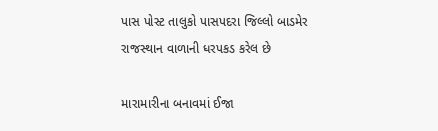પાસ પોસ્ટ તાલુકો પાસપદરા જિલ્લો બાડમેર રાજસ્થાન વાળાની ધરપકડ કરેલ છે

મારામારીના બનાવમાં ઈજા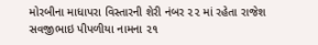મોરબીના માધાપરા વિસ્તારની શેરી નંબર ૨૨ માં રહેતા રાજેશ સવજીભાઇ પીપળીયા નામના ૨૧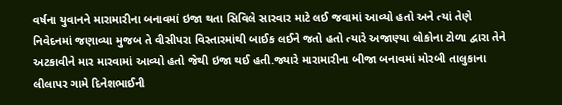વર્ષના યુવાનને મારામારીના બનાવમાં ઇજા થતા સિવિલે સારવાર માટે લઈ જવામાં આવ્યો હતો અને ત્યાં તેણે નિવેદનમાં જણાવ્યા મુજબ તે વીસીપરા વિસ્તારમાંથી બાઈક લઈને જતો હતો ત્યારે અજાણ્યા લોકોના ટોળા દ્વારા તેને અટકાવીને માર મારવામાં આવ્યો હતો જેથી ઇજા થઈ હતી.જ્યારે મારામારીના બીજા બનાવમાં મોરબી તાલુકાના લીલાપર ગામે દિનેશભાઈની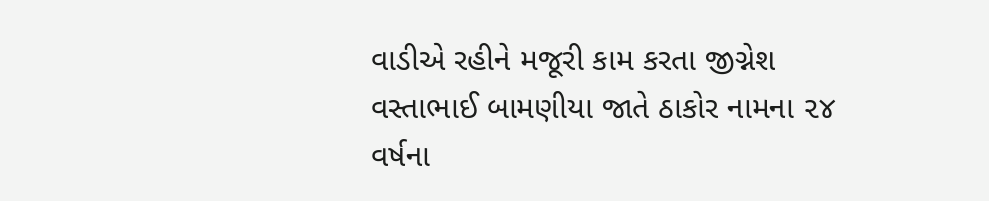વાડીએ રહીને મજૂરી કામ કરતા જીગ્નેશ વસ્તાભાઈ બામણીયા જાતે ઠાકોર નામના ૨૪ વર્ષના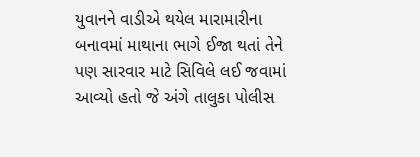યુવાનને વાડીએ થયેલ મારામારીના બનાવમાં માથાના ભાગે ઈજા થતાં તેને પણ સારવાર માટે સિવિલે લઈ જવામાં આવ્યો હતો જે અંગે તાલુકા પોલીસ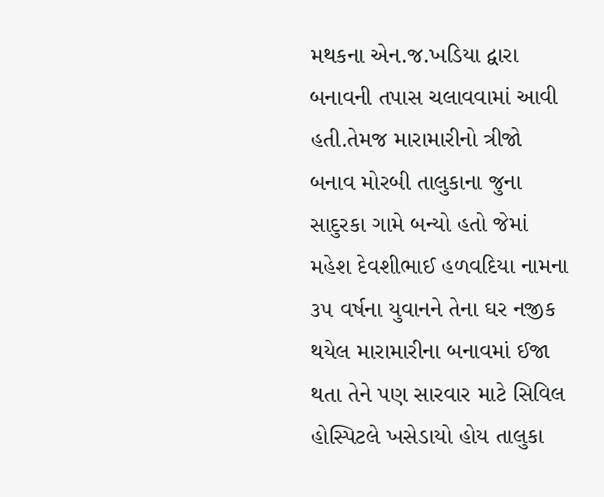મથકના એન.જ.ખડિયા દ્વારા બનાવની તપાસ ચલાવવામાં આવી હતી.તેમજ મારામારીનો ત્રીજો બનાવ મોરબી તાલુકાના જુના સાદુરકા ગામે બન્યો હતો જેમાં મહેશ દેવશીભાઈ હળવદિયા નામના ૩૫ વર્ષના યુવાનને તેના ઘર નજીક થયેલ મારામારીના બનાવમાં ઈજા થતા તેને પણ સારવાર માટે સિવિલ હોસ્પિટલે ખસેડાયો હોય તાલુકા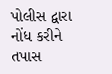પોલીસ દ્વારા નોંધ કરીને તપાસ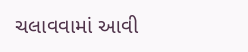ચલાવવામાં આવી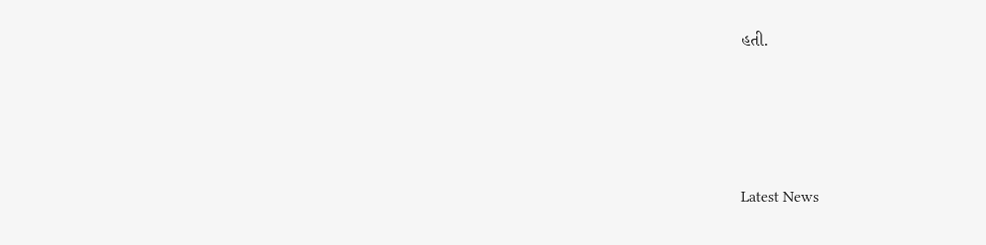હતી.






Latest News